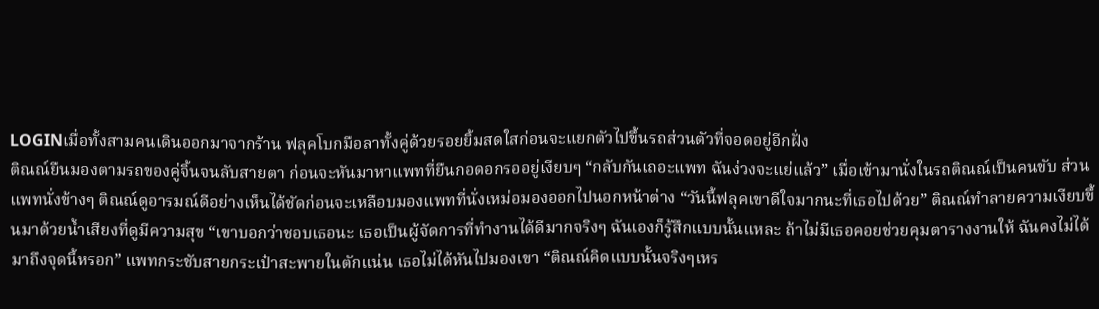LOGINเมื่อทั้งสามคนเดินออกมาจากร้าน ฟลุคโบกมือลาทั้งคู่ด้วยรอยยิ้มสดใสก่อนจะแยกตัวไปขึ้นรถส่วนตัวที่จอดอยู่อีกฝั่ง
ติณณ์ยืนมองตามรถของคู่จิ้นจนลับสายตา ก่อนจะหันมาหาแพทที่ยืนกอดอกรออยู่เงียบๆ “กลับกันเถอะแพท ฉันง่วงจะแย่แล้ว” เมื่อเข้ามานั่งในรถติณณ์เป็นคนขับ ส่วนแพทนั่งข้างๆ ติณณ์ดูอารมณ์ดีอย่างเห็นได้ชัดก่อนจะเหลือบมองแพทที่นั่งเหม่อมองออกไปนอกหน้าต่าง “วันนี้ฟลุคเขาดีใจมากนะที่เธอไปด้วย” ติณณ์ทำลายความเงียบขึ้นมาด้วยน้ำเสียงที่ดูมีความสุข “เขาบอกว่าชอบเธอนะ เธอเป็นผู้จัดการที่ทำงานได้ดีมากจริงๆ ฉันเองก็รู้สึกแบบนั้นแหละ ถ้าไม่มีเธอคอยช่วยคุมตารางงานให้ ฉันคงไม่ได้มาถึงจุดนี้หรอก” แพทกระชับสายกระเป๋าสะพายในตักแน่น เธอไม่ได้หันไปมองเขา “ติณณ์คิดแบบนั้นจริงๆเหร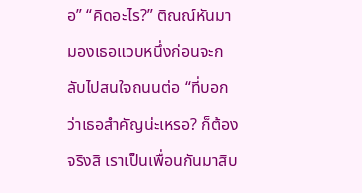อ” “คิดอะไร?” ติณณ์หันมามองเธอแวบหนึ่งก่อนจะกลับไปสนใจถนนต่อ “ที่บอกว่าเธอสำคัญน่ะเหรอ? ก็ต้องจริงสิ เราเป็นเพื่อนกันมาสิบ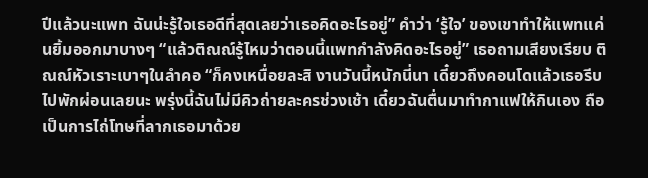ปีแล้วนะแพท ฉันน่ะรู้ใจเธอดีที่สุดเลยว่าเธอคิดอะไรอยู่” คำว่า ‘รู้ใจ’ ของเขาทำให้แพทแค่นยิ้มออกมาบางๆ “แล้วติณณ์รู้ไหมว่าตอนนี้แพทกำลังคิดอะไรอยู่” เธอถามเสียงเรียบ ติณณ์หัวเราะเบาๆในลำคอ “ก็คงเหนื่อยละสิ งานวันนี้หนักนี่นา เดี๋ยวถึงคอนโดแล้วเธอรีบไปพักผ่อนเลยนะ พรุ่งนี้ฉันไม่มีคิวถ่ายละครช่วงเช้า เดี๋ยวฉันตื่นมาทำกาแฟให้กินเอง ถือเป็นการไถ่โทษที่ลากเธอมาด้วย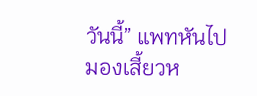วันนี้” แพทหันไปมองเสี้ยวห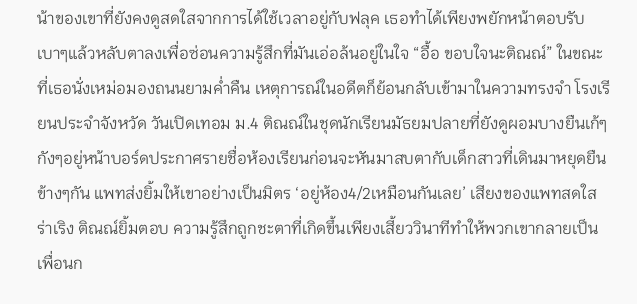น้าของเขาที่ยังคงดูสดใสจากการได้ใช้เวลาอยู่กับฟลุค เธอทำได้เพียงพยักหน้าตอบรับเบาๆแล้วหลับตาลงเพื่อซ่อนความรู้สึกที่มันเอ่อล้นอยู่ในใจ “อื้อ ขอบใจนะติณณ์” ในขณะที่เธอนั่งเหม่อมองถนนยามค่ำคืน เหตุการณ์ในอดีตก็ย้อนกลับเข้ามาในความทรงจำ โรงเรียนประจำจังหวัด วันเปิดเทอม ม.4 ติณณ์ในชุดนักเรียนมัธยมปลายที่ยังดูผอมบางยืนเก้ๆกังๆอยู่หน้าบอร์ดประกาศรายชื่อห้องเรียนก่อนจะหันมาสบตากับเด็กสาวที่เดินมาหยุดยืนข้างๆกัน แพทส่งยิ้มให้เขาอย่างเป็นมิตร ‘อยู่ห้อง4/2เหมือนกันเลย’ เสียงของแพทสดใสร่าเริง ติณณ์ยิ้มตอบ ความรู้สึกถูกชะตาที่เกิดขึ้นเพียงเสี้ยววินาทีทำให้พวกเขากลายเป็นเพื่อนก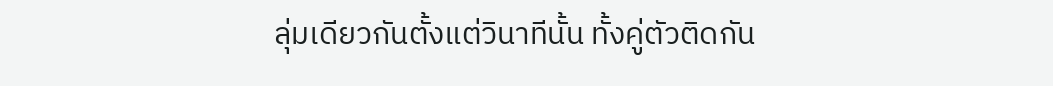ลุ่มเดียวกันตั้งแต่วินาทีนั้น ทั้งคู่ตัวติดกัน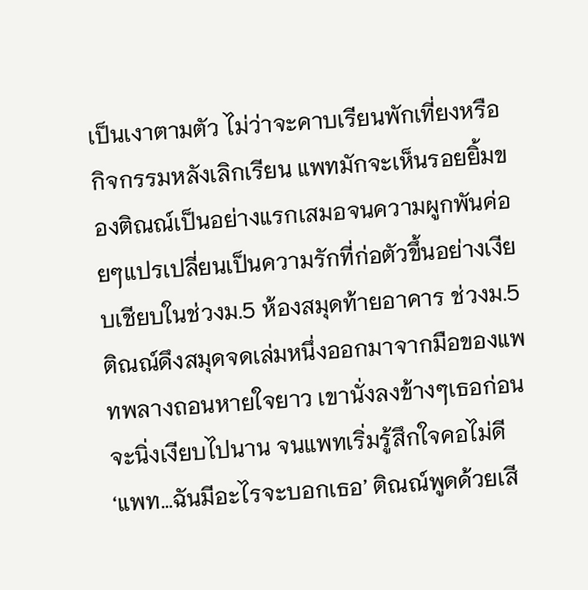เป็นเงาตามตัว ไม่ว่าจะคาบเรียนพักเที่ยงหรือกิจกรรมหลังเลิกเรียน แพทมักจะเห็นรอยยิ้มของติณณ์เป็นอย่างแรกเสมอจนความผูกพันค่อยๆแปรเปลี่ยนเป็นความรักที่ก่อตัวขึ้นอย่างเงียบเชียบในช่วงม.5 ห้องสมุดท้ายอาคาร ช่วงม.5 ติณณ์ดึงสมุดจดเล่มหนึ่งออกมาจากมือของแพทพลางถอนหายใจยาว เขานั่งลงข้างๆเธอก่อนจะนิ่งเงียบไปนาน จนแพทเริ่มรู้สึกใจคอไม่ดี ‘แพท…ฉันมีอะไรจะบอกเธอ’ ติณณ์พูดด้วยเสี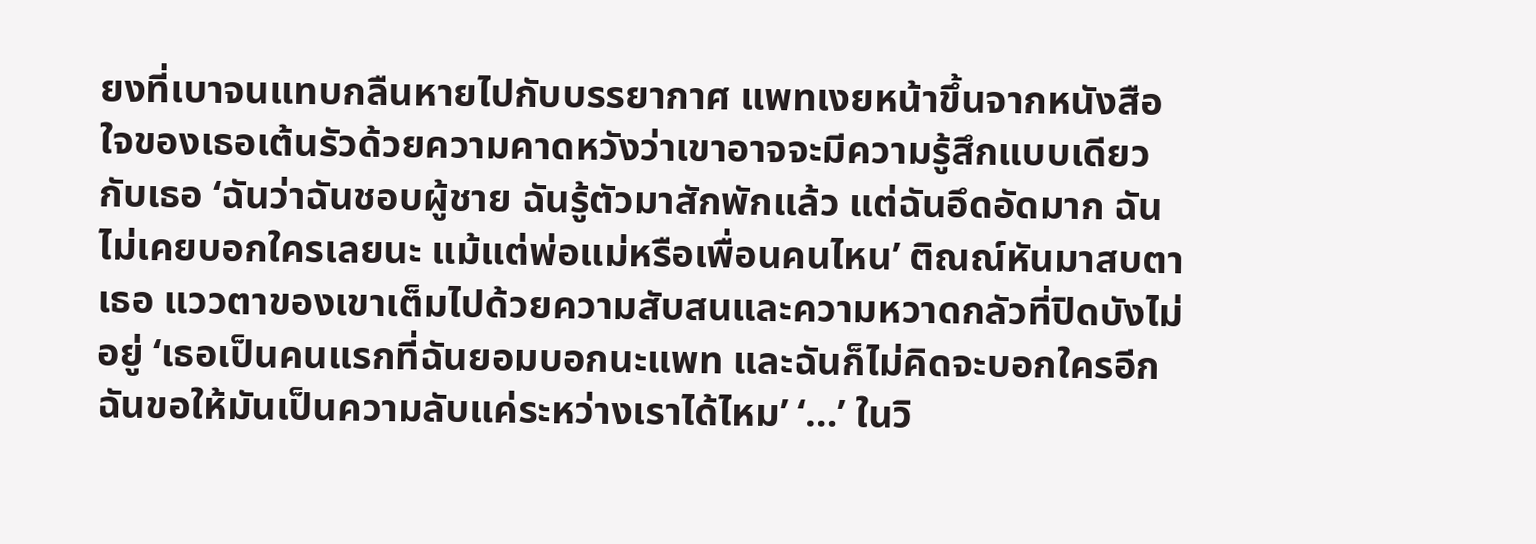ยงที่เบาจนแทบกลืนหายไปกับบรรยากาศ แพทเงยหน้าขึ้นจากหนังสือ ใจของเธอเต้นรัวด้วยความคาดหวังว่าเขาอาจจะมีความรู้สึกแบบเดียวกับเธอ ‘ฉันว่าฉันชอบผู้ชาย ฉันรู้ตัวมาสักพักแล้ว แต่ฉันอึดอัดมาก ฉันไม่เคยบอกใครเลยนะ แม้แต่พ่อแม่หรือเพื่อนคนไหน’ ติณณ์หันมาสบตาเธอ แววตาของเขาเต็มไปด้วยความสับสนและความหวาดกลัวที่ปิดบังไม่อยู่ ‘เธอเป็นคนแรกที่ฉันยอมบอกนะแพท และฉันก็ไม่คิดจะบอกใครอีก ฉันขอให้มันเป็นความลับแค่ระหว่างเราได้ไหม’ ‘…’ ในวิ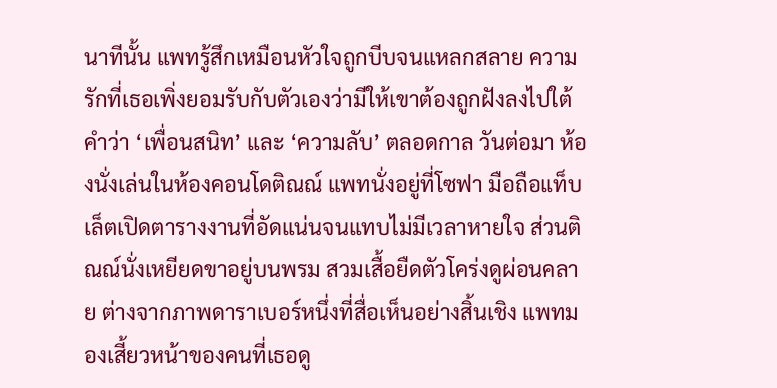นาทีนั้น แพทรู้สึกเหมือนหัวใจถูกบีบจนแหลกสลาย ความรักที่เธอเพิ่งยอมรับกับตัวเองว่ามีให้เขาต้องถูกฝังลงไปใต้คำว่า ‘เพื่อนสนิท’ และ ‘ความลับ’ ตลอดกาล วันต่อมา ห้องนั่งเล่นในห้องคอนโดติณณ์ แพทนั่งอยู่ที่โซฟา มือถือแท็บเล็ตเปิดตารางงานที่อัดแน่นจนแทบไม่มีเวลาหายใจ ส่วนติณณ์นั่งเหยียดขาอยู่บนพรม สวมเสื้อยืดตัวโคร่งดูผ่อนคลาย ต่างจากภาพดาราเบอร์หนึ่งที่สื่อเห็นอย่างสิ้นเชิง แพทมองเสี้ยวหน้าของคนที่เธอดู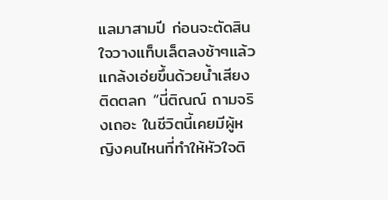แลมาสามปี ก่อนจะตัดสินใจวางแท็บเล็ตลงช้าๆแล้วแกล้งเอ่ยขึ้นด้วยน้ำเสียงติดตลก “นี่ติณณ์ ถามจริงเถอะ ในชีวิตนี้เคยมีผู้หญิงคนไหนที่ทำให้หัวใจติ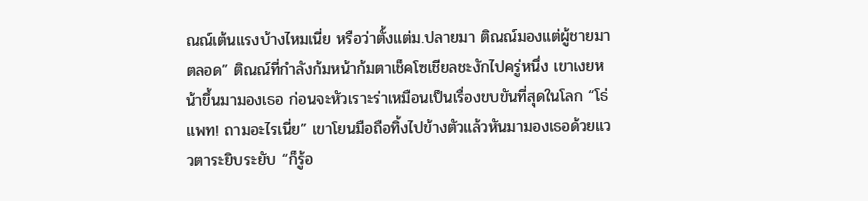ณณ์เต้นแรงบ้างไหมเนี่ย หรือว่าตั้งแต่ม.ปลายมา ติณณ์มองแต่ผู้ชายมาตลอด” ติณณ์ที่กำลังก้มหน้าก้มตาเช็คโซเชียลชะงักไปครู่หนึ่ง เขาเงยหน้าขึ้นมามองเธอ ก่อนจะหัวเราะร่าเหมือนเป็นเรื่องขบขันที่สุดในโลก “โธ่แพท! ถามอะไรเนี่ย” เขาโยนมือถือทิ้งไปข้างตัวแล้วหันมามองเธอด้วยแววตาระยิบระยับ “ก็รู้อ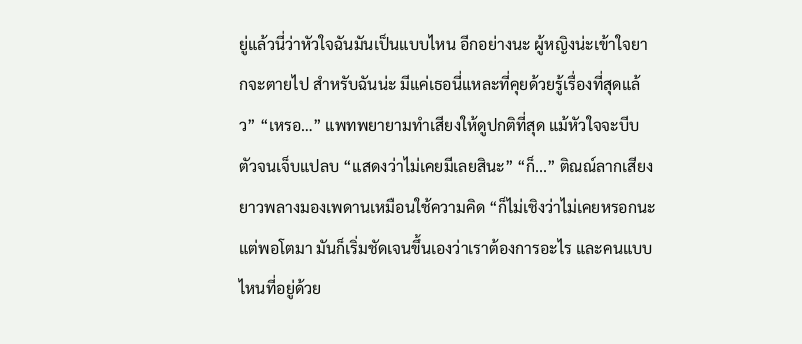ยู่แล้วนี่ว่าหัวใจฉันมันเป็นแบบไหน อีกอย่างนะ ผู้หญิงน่ะเข้าใจยากจะตายไป สำหรับฉันน่ะ มีแค่เธอนี่แหละที่คุยด้วยรู้เรื่องที่สุดแล้ว” “เหรอ…” แพทพยายามทำเสียงให้ดูปกติที่สุด แม้หัวใจจะบีบตัวจนเจ็บแปลบ “แสดงว่าไม่เคยมีเลยสินะ” “ก็...” ติณณ์ลากเสียงยาวพลางมองเพดานเหมือนใช้ความคิด “ก็ไม่เชิงว่าไม่เคยหรอกนะ แต่พอโตมา มันก็เริ่มชัดเจนขึ้นเองว่าเราต้องการอะไร และคนแบบไหนที่อยู่ด้วย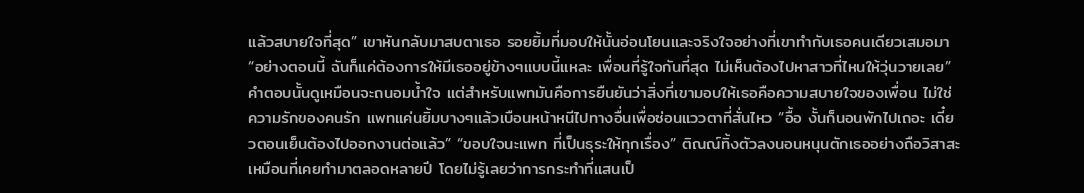แล้วสบายใจที่สุด” เขาหันกลับมาสบตาเธอ รอยยิ้มที่มอบให้นั้นอ่อนโยนและจริงใจอย่างที่เขาทำกับเธอคนเดียวเสมอมา “อย่างตอนนี้ ฉันก็แค่ต้องการให้มีเธออยู่ข้างๆแบบนี้แหละ เพื่อนที่รู้ใจกันที่สุด ไม่เห็นต้องไปหาสาวที่ไหนให้วุ่นวายเลย” คำตอบนั้นดูเหมือนจะถนอมน้ำใจ แต่สำหรับแพทมันคือการยืนยันว่าสิ่งที่เขามอบให้เธอคือความสบายใจของเพื่อน ไม่ใช่ความรักของคนรัก แพทแค่นยิ้มบางๆแล้วเบือนหน้าหนีไปทางอื่นเพื่อซ่อนแววตาที่สั่นไหว “อื้อ งั้นก็นอนพักไปเถอะ เดี๋ยวตอนเย็นต้องไปออกงานต่อแล้ว” “ขอบใจนะแพท ที่เป็นธุระให้ทุกเรื่อง” ติณณ์ทิ้งตัวลงนอนหนุนตักเธออย่างถือวิสาสะเหมือนที่เคยทำมาตลอดหลายปี โดยไม่รู้เลยว่าการกระทำที่แสนเป็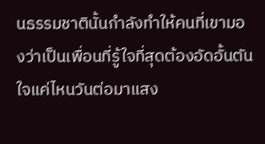นธรรมชาตินั้นกำลังทำให้คนที่เขามองว่าเป็นเพื่อนที่รู้ใจที่สุดต้องอัดอั้นตันใจแค่ไหนวันต่อมาแสง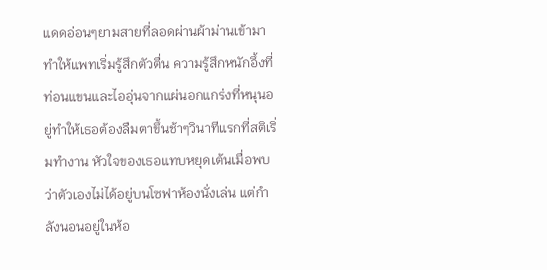แดดอ่อนๆยามสายที่ลอดผ่านผ้าม่านเข้ามาทำให้แพทเริ่มรู้สึกตัวตื่น ความรู้สึกหนักอึ้งที่ท่อนแขนและไออุ่นจากแผ่นอกแกร่งที่หนุนอยู่ทำให้เธอต้องลืมตาขึ้นช้าๆวินาทีแรกที่สติเริ่มทำงาน หัวใจของเธอแทบหยุดเต้นเมื่อพบว่าตัวเองไม่ได้อยู่บนโซฟาห้องนั่งเล่น แต่กำลังนอนอยู่ในห้อ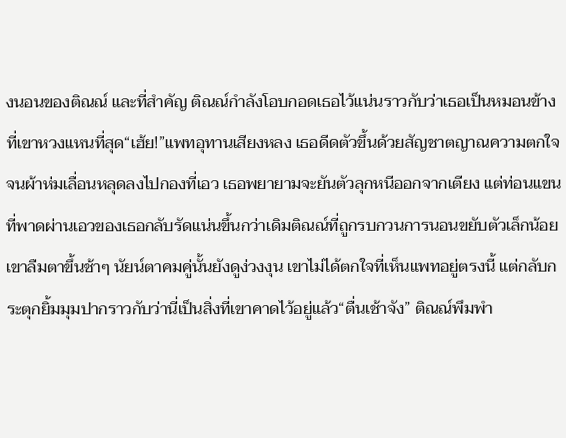งนอนของติณณ์ และที่สำคัญ ติณณ์กำลังโอบกอดเธอไว้แน่นราวกับว่าเธอเป็นหมอนข้างที่เขาหวงแหนที่สุด“เฮ้ย!”แพทอุทานเสียงหลง เธอดีดตัวขึ้นด้วยสัญชาตญาณความตกใจจนผ้าห่มเลื่อนหลุดลงไปกองที่เอว เธอพยายามจะยันตัวลุกหนีออกจากเตียง แต่ท่อนแขนที่พาดผ่านเอวของเธอกลับรัดแน่นขึ้นกว่าเดิมติณณ์ที่ถูกรบกวนการนอนขยับตัวเล็กน้อย เขาลืมตาขึ้นช้าๆ นัยน์ตาคมคู่นั้นยังดูง่วงงุน เขาไม่ได้ตกใจที่เห็นแพทอยู่ตรงนี้ แต่กลับกระตุกยิ้มมุมปากราวกับว่านี่เป็นสิ่งที่เขาคาดไว้อยู่แล้ว“ตื่นเช้าจัง” ติณณ์พึมพำ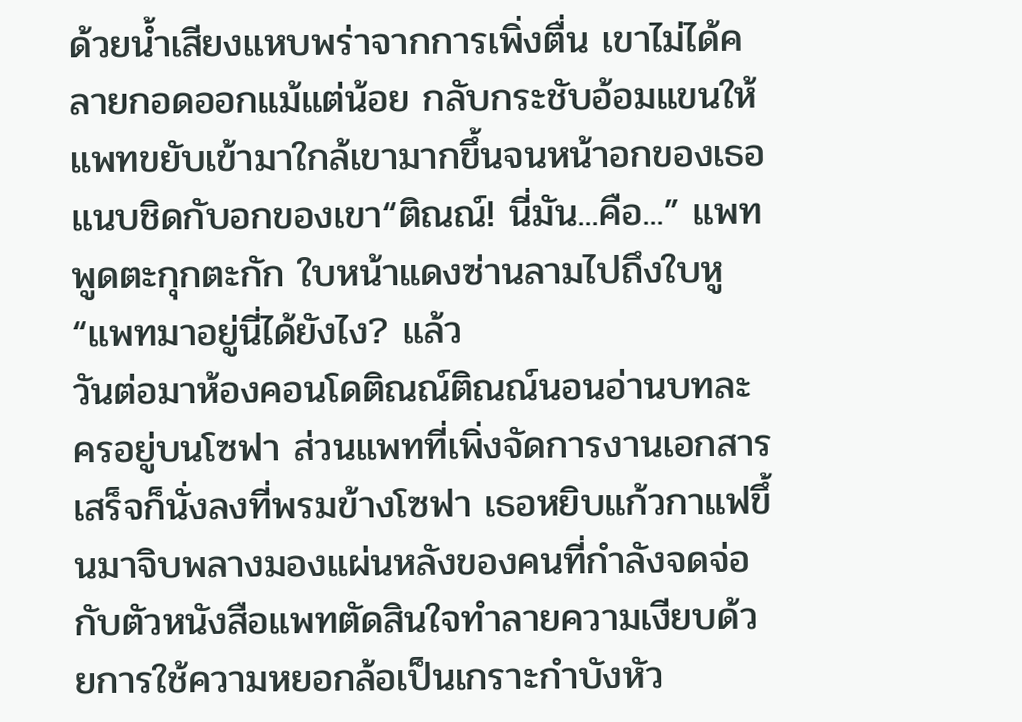ด้วยน้ำเสียงแหบพร่าจากการเพิ่งตื่น เขาไม่ได้คลายกอดออกแม้แต่น้อย กลับกระชับอ้อมแขนให้แพทขยับเข้ามาใกล้เขามากขึ้นจนหน้าอกของเธอแนบชิดกับอกของเขา“ติณณ์! นี่มัน...คือ...” แพทพูดตะกุกตะกัก ใบหน้าแดงซ่านลามไปถึงใบหู “แพทมาอยู่นี่ได้ยังไง? แล้ว
วันต่อมาห้องคอนโดติณณ์ติณณ์นอนอ่านบทละครอยู่บนโซฟา ส่วนแพทที่เพิ่งจัดการงานเอกสารเสร็จก็นั่งลงที่พรมข้างโซฟา เธอหยิบแก้วกาแฟขึ้นมาจิบพลางมองแผ่นหลังของคนที่กำลังจดจ่อกับตัวหนังสือแพทตัดสินใจทำลายความเงียบด้วยการใช้ความหยอกล้อเป็นเกราะกำบังหัว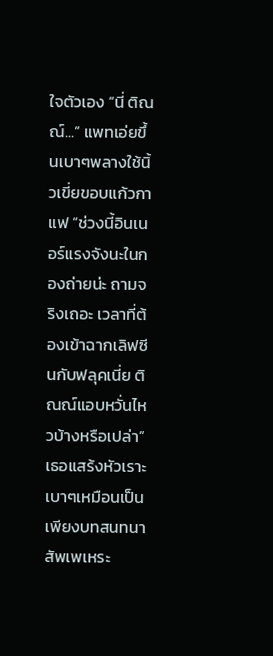ใจตัวเอง “นี่ ติณณ์...” แพทเอ่ยขึ้นเบาๆพลางใช้นิ้วเขี่ยขอบแก้วกาแฟ “ช่วงนี้อินเนอร์แรงจังนะในกองถ่ายน่ะ ถามจริงเถอะ เวลาที่ต้องเข้าฉากเลิฟซีนกับฟลุคเนี่ย ติณณ์แอบหวั่นไหวบ้างหรือเปล่า”เธอแสร้งหัวเราะเบาๆเหมือนเป็นเพียงบทสนทนาสัพเพเหระ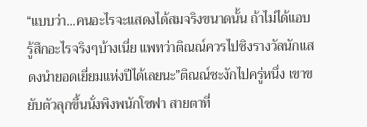“แบบว่า...คนอะไรจะแสดงได้สมจริงขนาดนั้น ถ้าไม่ได้แอบรู้สึกอะไรจริงๆบ้างเนี่ย แพทว่าติณณ์ควรไปชิงรางวัลนักแสดงนำยอดเยี่ยมแห่งปีได้เลยนะ”ติณณ์ชะงักไปครู่หนึ่ง เขาขยับตัวลุกขึ้นนั่งพิงพนักโซฟา สายตาที่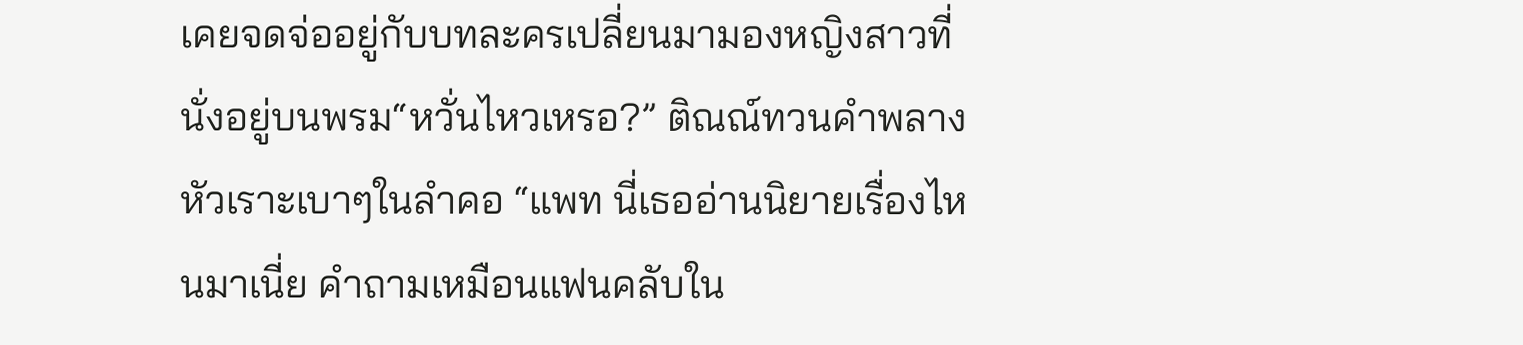เคยจดจ่ออยู่กับบทละครเปลี่ยนมามองหญิงสาวที่นั่งอยู่บนพรม“หวั่นไหวเหรอ?” ติณณ์ทวนคำพลางหัวเราะเบาๆในลำคอ “แพท นี่เธออ่านนิยายเรื่องไหนมาเนี่ย คำถามเหมือนแฟนคลับใน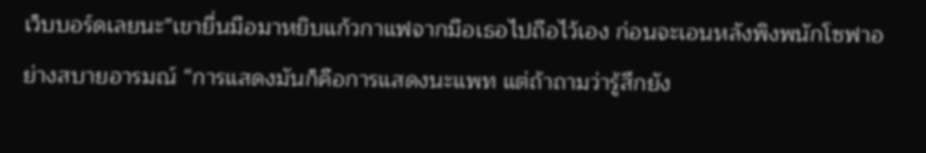เว็บบอร์ดเลยนะ”เขายื่นมือมาหยิบแก้วกาแฟจากมือเธอไปถือไว้เอง ก่อนจะเอนหลังพิงพนักโซฟาอย่างสบายอารมณ์ “การแสดงมันก็คือการแสดงนะแพท แต่ถ้าถามว่ารู้สึกยัง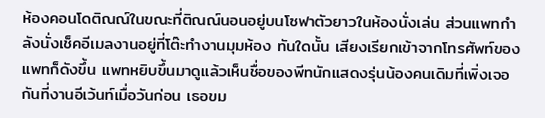ห้องคอนโดติณณ์ในขณะที่ติณณ์นอนอยู่บนโซฟาตัวยาวในห้องนั่งเล่น ส่วนแพทกำลังนั่งเช็คอีเมลงานอยู่ที่โต๊ะทำงานมุมห้อง ทันใดนั้น เสียงเรียกเข้าจากโทรศัพท์ของแพทก็ดังขึ้น แพทหยิบขึ้นมาดูแล้วเห็นชื่อของพีทนักแสดงรุ่นน้องคนเดิมที่เพิ่งเจอกันที่งานอีเว้นท์เมื่อวันก่อน เธอขม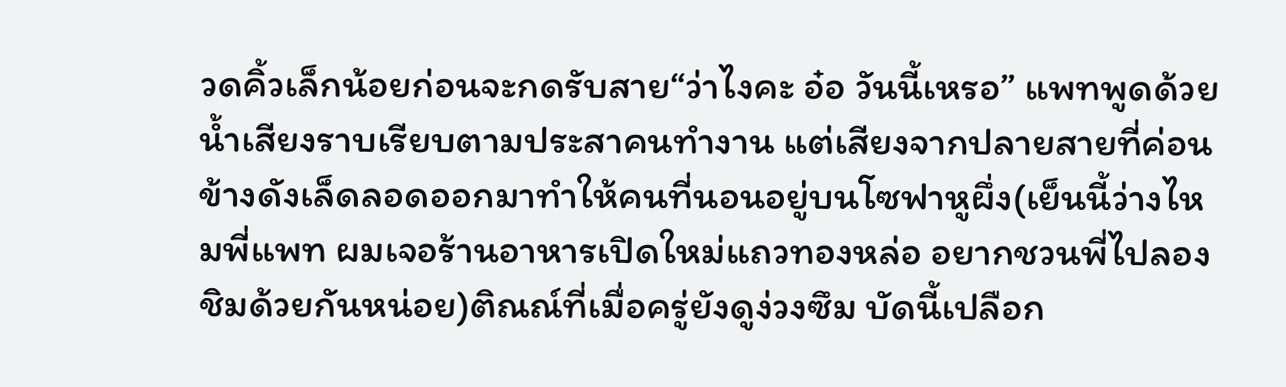วดคิ้วเล็กน้อยก่อนจะกดรับสาย“ว่าไงคะ อ๋อ วันนี้เหรอ” แพทพูดด้วยน้ำเสียงราบเรียบตามประสาคนทำงาน แต่เสียงจากปลายสายที่ค่อนข้างดังเล็ดลอดออกมาทำให้คนที่นอนอยู่บนโซฟาหูผึ่ง(เย็นนี้ว่างไหมพี่แพท ผมเจอร้านอาหารเปิดใหม่แถวทองหล่อ อยากชวนพี่ไปลองชิมด้วยกันหน่อย)ติณณ์ที่เมื่อครู่ยังดูง่วงซึม บัดนี้เปลือก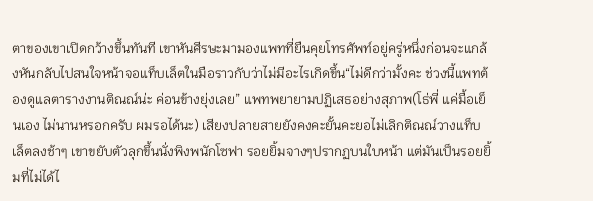ตาของเขาเปิดกว้างขึ้นทันที เขาหันศีรษะมามองแพทที่ยืนคุยโทรศัพท์อยู่ครู่หนึ่งก่อนจะแกล้งหันกลับไปสนใจหน้าจอแท็บเล็ตในมือราวกับว่าไม่มีอะไรเกิดขึ้น“ไม่ดีกว่ามั้งคะ ช่วงนี้แพทต้องดูแลตารางงานติณณ์น่ะ ค่อนข้างยุ่งเลย” แพทพยายามปฏิเสธอย่างสุภาพ(โธ่พี่ แค่มื้อเย็นเอง ไม่นานหรอกครับ ผมรอได้นะ) เสียงปลายสายยังคงคะยั้นคะยอไม่เลิกติณณ์วางแท็บเล็ตลงช้าๆ เขาขยับตัวลุกขึ้นนั่งพิงพนักโซฟา รอยยิ้มจางๆปรากฏบนใบหน้า แต่มันเป็นรอยยิ้มที่ไม่ได้ไ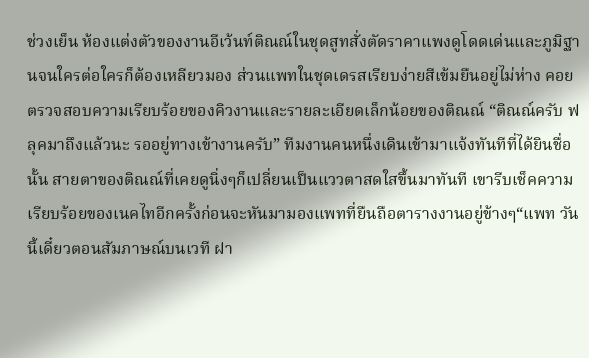ช่วงเย็น ห้องแต่งตัวของงานอีเว้นท์ติณณ์ในชุดสูทสั่งตัดราคาแพงดูโดดเด่นและภูมิฐานจนใครต่อใครก็ต้องเหลียวมอง ส่วนแพทในชุดเดรสเรียบง่ายสีเข้มยืนอยู่ไม่ห่าง คอยตรวจสอบความเรียบร้อยของคิวงานและรายละเอียดเล็กน้อยของติณณ์ “ติณณ์ครับ ฟลุคมาถึงแล้วนะ รออยู่ทางเข้างานครับ” ทีมงานคนหนึ่งเดินเข้ามาแจ้งทันทีที่ได้ยินชื่อนั้น สายตาของติณณ์ที่เคยดูนิ่งๆก็เปลี่ยนเป็นแววตาสดใสขึ้นมาทันที เขารีบเช็คความเรียบร้อยของเนคไทอีกครั้งก่อนจะหันมามองแพทที่ยืนถือตารางงานอยู่ข้างๆ“แพท วันนี้เดี๋ยวตอนสัมภาษณ์บนเวที ฝา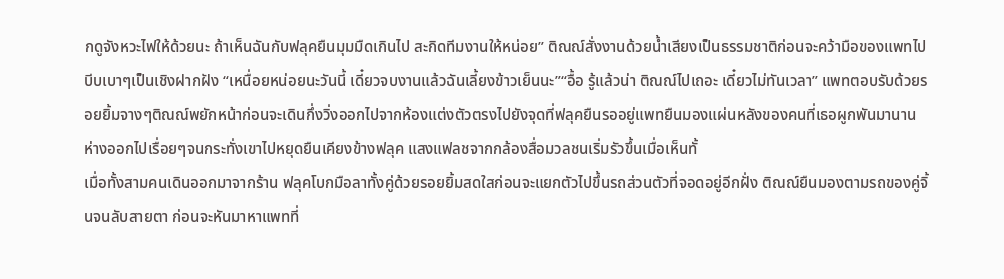กดูจังหวะไฟให้ด้วยนะ ถ้าเห็นฉันกับฟลุคยืนมุมมืดเกินไป สะกิดทีมงานให้หน่อย” ติณณ์สั่งงานด้วยน้ำเสียงเป็นธรรมชาติก่อนจะคว้ามือของแพทไปบีบเบาๆเป็นเชิงฝากฝัง “เหนื่อยหน่อยนะวันนี้ เดี๋ยวจบงานแล้วฉันเลี้ยงข้าวเย็นนะ”“อื้อ รู้แล้วน่า ติณณ์ไปเถอะ เดี๋ยวไม่ทันเวลา” แพทตอบรับด้วยรอยยิ้มจางๆติณณ์พยักหน้าก่อนจะเดินกึ่งวิ่งออกไปจากห้องแต่งตัวตรงไปยังจุดที่ฟลุคยืนรออยู่แพทยืนมองแผ่นหลังของคนที่เธอผูกพันมานานห่างออกไปเรื่อยๆจนกระทั่งเขาไปหยุดยืนเคียงข้างฟลุค แสงแฟลชจากกล้องสื่อมวลชนเริ่มรัวขึ้นเมื่อเห็นทั้
เมื่อทั้งสามคนเดินออกมาจากร้าน ฟลุคโบกมือลาทั้งคู่ด้วยรอยยิ้มสดใสก่อนจะแยกตัวไปขึ้นรถส่วนตัวที่จอดอยู่อีกฝั่ง ติณณ์ยืนมองตามรถของคู่จิ้นจนลับสายตา ก่อนจะหันมาหาแพทที่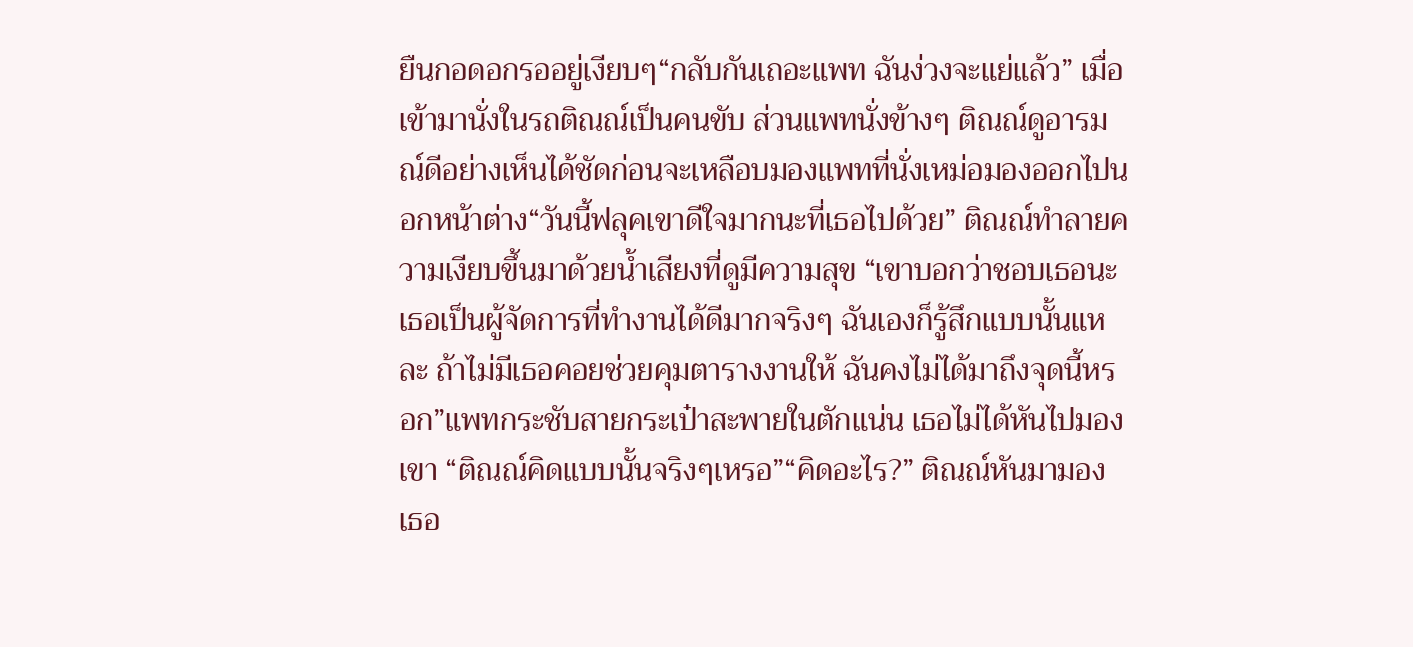ยืนกอดอกรออยู่เงียบๆ“กลับกันเถอะแพท ฉันง่วงจะแย่แล้ว” เมื่อเข้ามานั่งในรถติณณ์เป็นคนขับ ส่วนแพทนั่งข้างๆ ติณณ์ดูอารมณ์ดีอย่างเห็นได้ชัดก่อนจะเหลือบมองแพทที่นั่งเหม่อมองออกไปนอกหน้าต่าง“วันนี้ฟลุคเขาดีใจมากนะที่เธอไปด้วย” ติณณ์ทำลายความเงียบขึ้นมาด้วยน้ำเสียงที่ดูมีความสุข “เขาบอกว่าชอบเธอนะ เธอเป็นผู้จัดการที่ทำงานได้ดีมากจริงๆ ฉันเองก็รู้สึกแบบนั้นแหละ ถ้าไม่มีเธอคอยช่วยคุมตารางงานให้ ฉันคงไม่ได้มาถึงจุดนี้หรอก”แพทกระชับสายกระเป๋าสะพายในตักแน่น เธอไม่ได้หันไปมองเขา “ติณณ์คิดแบบนั้นจริงๆเหรอ”“คิดอะไร?” ติณณ์หันมามองเธอ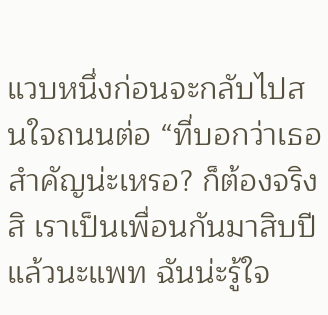แวบหนึ่งก่อนจะกลับไปสนใจถนนต่อ “ที่บอกว่าเธอสำคัญน่ะเหรอ? ก็ต้องจริงสิ เราเป็นเพื่อนกันมาสิบปีแล้วนะแพท ฉันน่ะรู้ใจ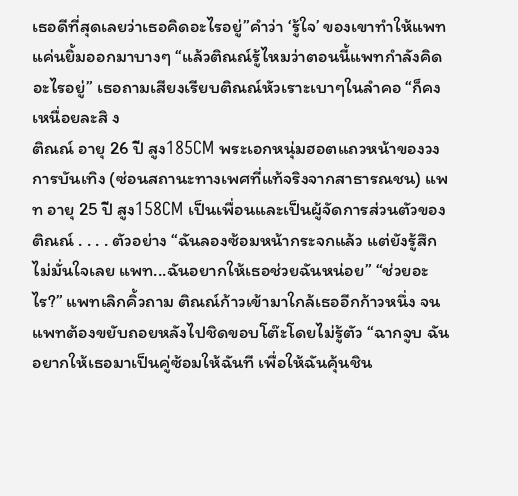เธอดีที่สุดเลยว่าเธอคิดอะไรอยู่”คำว่า ‘รู้ใจ’ ของเขาทำให้แพทแค่นยิ้มออกมาบางๆ “แล้วติณณ์รู้ไหมว่าตอนนี้แพทกำลังคิดอะไรอยู่” เธอถามเสียงเรียบติณณ์หัวเราะเบาๆในลำคอ “ก็คงเหนื่อยละสิ ง
ติณณ์ อายุ 26 ปี สูง185CM พระเอกหนุ่มฮอตแถวหน้าของวงการบันเทิง (ซ่อนสถานะทางเพศที่แท้จริงจากสาธารณชน) แพท อายุ 25 ปี สูง158CM เป็นเพื่อนและเป็นผู้จัดการส่วนตัวของติณณ์ . . . . ตัวอย่าง “ฉันลองซ้อมหน้ากระจกแล้ว แต่ยังรู้สึกไม่มั่นใจเลย แพท...ฉันอยากให้เธอช่วยฉันหน่อย” “ช่วยอะไร?” แพทเลิกคิ้วถาม ติณณ์ก้าวเข้ามาใกล้เธออีกก้าวหนึ่ง จนแพทต้องขยับถอยหลังไปชิดขอบโต๊ะโดยไม่รู้ตัว “ฉากจูบ ฉันอยากให้เธอมาเป็นคู่ซ้อมให้ฉันที เพื่อให้ฉันคุ้นชิน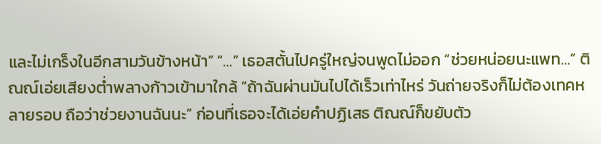และไม่เกร็งในอีกสามวันข้างหน้า” “…” เธอสตั้นไปครู่ใหญ่จนพูดไม่ออก “ช่วยหน่อยนะแพท…” ติณณ์เอ่ยเสียงต่ำพลางก้าวเข้ามาใกล้ “ถ้าฉันผ่านมันไปได้เร็วเท่าไหร่ วันถ่ายจริงก็ไม่ต้องเทคหลายรอบ ถือว่าช่วยงานฉันนะ” ก่อนที่เธอจะได้เอ่ยคำปฏิเสธ ติณณ์ก็ขยับตัว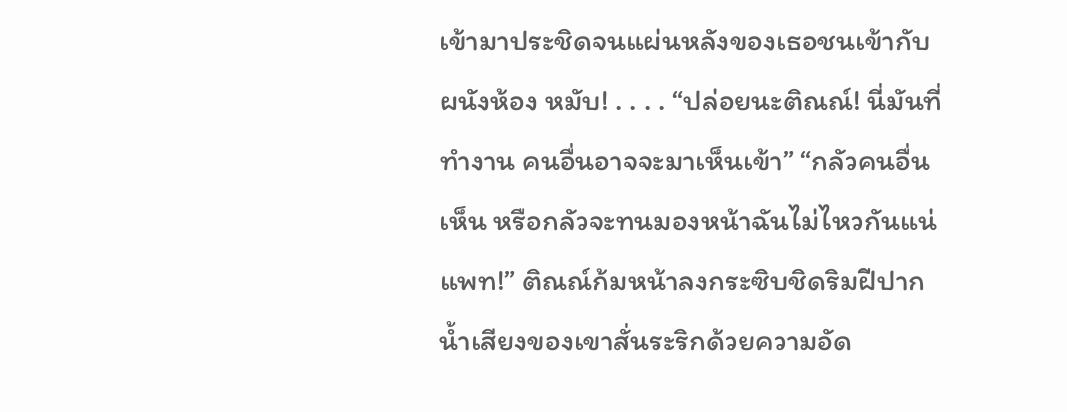เข้ามาประชิดจนแผ่นหลังของเธอชนเข้ากับผนังห้อง หมับ! . . . . “ปล่อยนะติณณ์! นี่มันที่ทำงาน คนอื่นอาจจะมาเห็นเข้า” “กลัวคนอื่นเห็น หรือกลัวจะทนมองหน้าฉันไม่ไหวกันแน่แพท!” ติณณ์ก้มหน้าลงกระซิบชิดริมฝีปาก น้ำเสียงของเขาสั่นระริกด้วยความอัด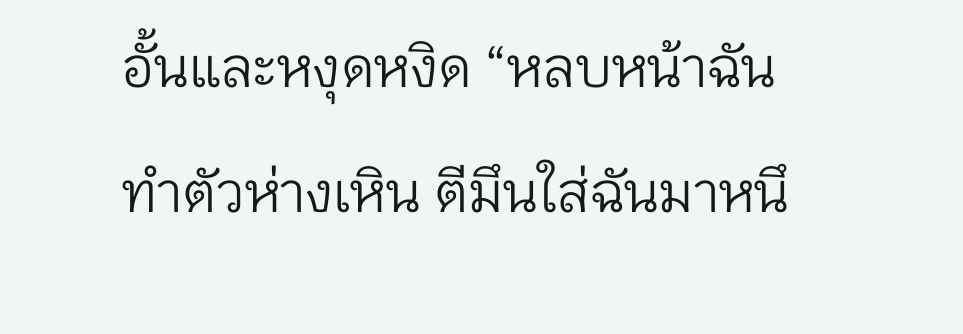อั้นและหงุดหงิด “หลบหน้าฉัน ทำตัวห่างเหิน ตีมึนใส่ฉันมาหนึ